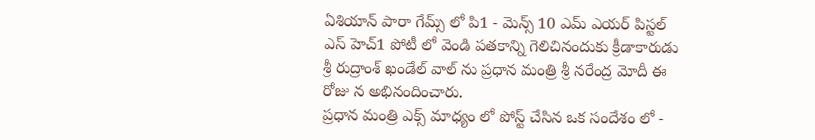ఏశియాన్ పారా గేమ్స్ లో పి1 - మెన్స్ 10 ఎమ్ ఎయర్ పిస్టల్ ఎస్ హెచ్1 పోటీ లో వెండి పతకాన్ని గెలిచినందుకు క్రీడాకారుడు శ్రీ రుద్రాంశ్ ఖండేల్ వాల్ ను ప్రధాన మంత్రి శ్రీ నరేంద్ర మోదీ ఈ రోజు న అభినందించారు.
ప్రధాన మంత్రి ఎక్స్ మాధ్యం లో పోస్ట్ చేసిన ఒక సందేశం లో -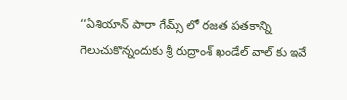‘‘ఏశియాన్ పారా గేమ్స్ లో రజత పతకాన్ని గెలుచుకొన్నందుకు శ్రీ రుద్రాంశ్ ఖండేల్ వాల్ కు ఇవే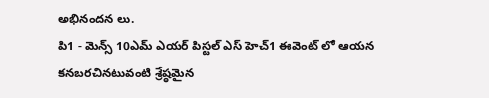అభినందన లు.
పి1 - మెన్స్ 10ఎమ్ ఎయర్ పిస్టల్ ఎస్ హెచ్1 ఈవెంట్ లో ఆయన కనబరచినటువంటి శ్రేష్ఠమైన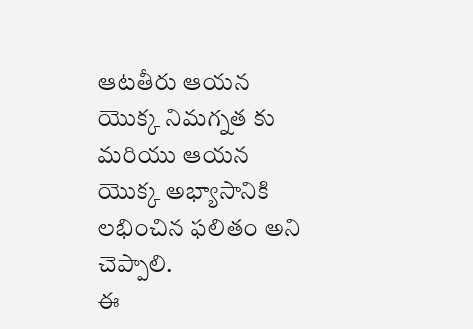ఆటతీరు ఆయన యొక్క నిమగ్నత కు మరియు ఆయన యొక్క అభ్యాసానికి లభించిన ఫలితం అని చెప్పాలి.
ఈ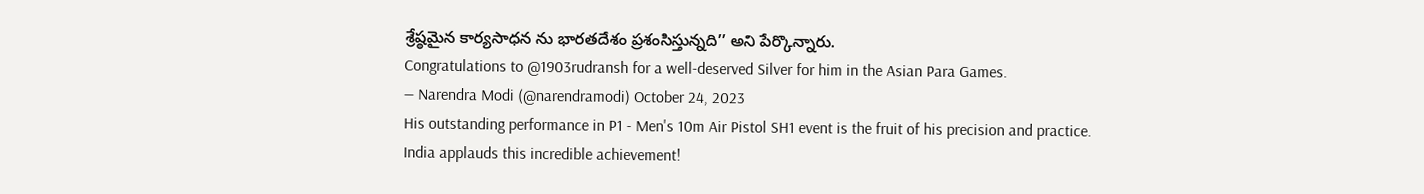శ్రేష్ఠమైన కార్యసాధన ను భారతదేశం ప్రశంసిస్తున్నది’’ అని పేర్కొన్నారు.
Congratulations to @1903rudransh for a well-deserved Silver for him in the Asian Para Games.
— Narendra Modi (@narendramodi) October 24, 2023
His outstanding performance in P1 - Men's 10m Air Pistol SH1 event is the fruit of his precision and practice.
India applauds this incredible achievement!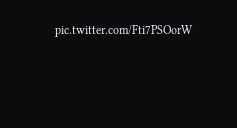pic.twitter.com/Fti7PSOorW